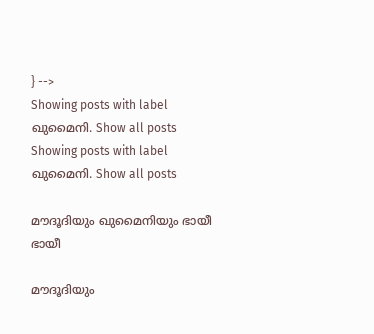} -->
Showing posts with label ഖുമൈനി. Show all posts
Showing posts with label ഖുമൈനി. Show all posts

മൗദൂദിയും ഖുമൈനിയും ഭായീ ഭായീ

മൗദൂദിയും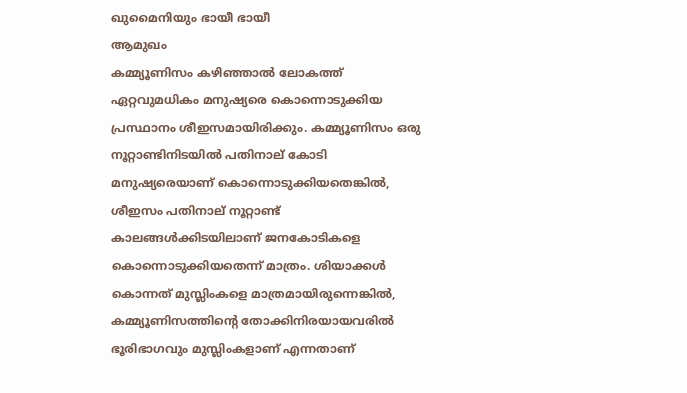ഖുമൈനിയും ഭായീ ഭായീ
ആമുഖം
കമ്മ്യൂണിസം കഴിഞ്ഞാൽ ലോകത്ത് ഏറ്റവുമധികം മനുഷ്യരെ കൊന്നൊടുക്കിയ പ്രസ്ഥാനം ശീഇസമായിരിക്കും. കമ്മ്യൂണിസം ഒരു നൂറ്റാണ്ടിനിടയിൽ പതിനാല് കോടി മനുഷ്യരെയാണ് കൊന്നൊടുക്കിയതെങ്കിൽ, ശീഇസം പതിനാല് നൂറ്റാണ്ട് കാലങ്ങൾക്കിടയിലാണ് ജനകോടികളെ കൊന്നൊടുക്കിയതെന്ന് മാത്രം. ശിയാക്കൾ കൊന്നത് മുസ്ലിംകളെ മാത്രമായിരുന്നെങ്കിൽ, കമ്മ്യൂണിസത്തിന്റെ തോക്കിനിരയായവരിൽ ഭൂരിഭാഗവും മുസ്ലിംകളാണ് എന്നതാണ്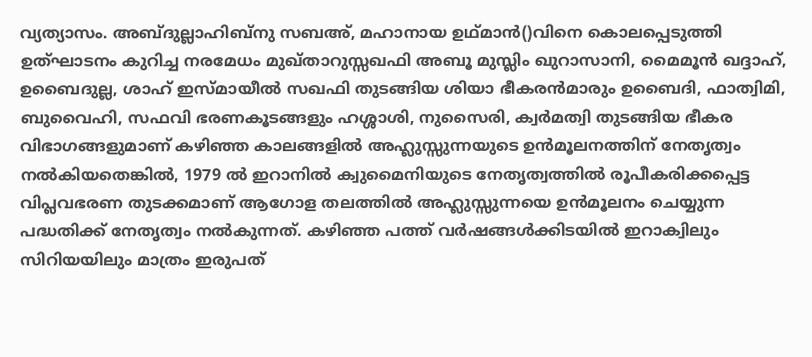വ്യത്യാസം. അബ്ദുല്ലാഹിബ്നു സബഅ്, മഹാനായ ഉഥ്മാൻ()വിനെ കൊലപ്പെടുത്തി ഉത്ഘാടനം കുറിച്ച നരമേധം മുഖ്താറുസ്സഖഫി അബൂ മുസ്ലിം ഖുറാസാനി, മൈമൂൻ ഖദ്ദാഹ്, ഉബൈദുല്ല, ശാഹ് ഇസ്മായീൽ സഖഫി തുടങ്ങിയ ശിയാ ഭീകരൻമാരും ഉബൈദി, ഫാത്വിമി, ബുവൈഹി, സഫവി ഭരണകൂടങ്ങളും ഹശ്ശാശി, നുസൈരി, ക്വർമത്വി തുടങ്ങിയ ഭീകര വിഭാഗങ്ങളുമാണ് കഴിഞ്ഞ കാലങ്ങളിൽ അഹ്ലുസ്സുന്നയുടെ ഉൻമൂലനത്തിന് നേതൃത്വം നൽകിയതെങ്കിൽ, 1979 ൽ ഇറാനിൽ ക്വുമൈനിയുടെ നേതൃത്വത്തിൽ രൂപീകരിക്കപ്പെട്ട വിപ്ലവഭരണ തുടക്കമാണ് ആഗോള തലത്തിൽ അഹ്ലുസ്സുന്നയെ ഉൻമൂലനം ചെയ്യുന്ന പദ്ധതിക്ക് നേതൃത്വം നൽകുന്നത്. കഴിഞ്ഞ പത്ത് വർഷങ്ങൾക്കിടയിൽ ഇറാക്വിലും സിറിയയിലും മാത്രം ഇരുപത്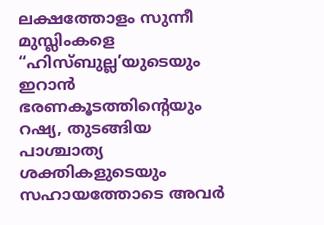ലക്ഷത്തോളം സുന്നീ മുസ്ലിംകളെ “ഹിസ്ബുല്ല’യുടെയും ഇറാൻ ഭരണകൂടത്തിന്റെയും റഷ്യ, തുടങ്ങിയ പാശ്ചാത്യ ശക്തികളുടെയും സഹായത്തോടെ അവർ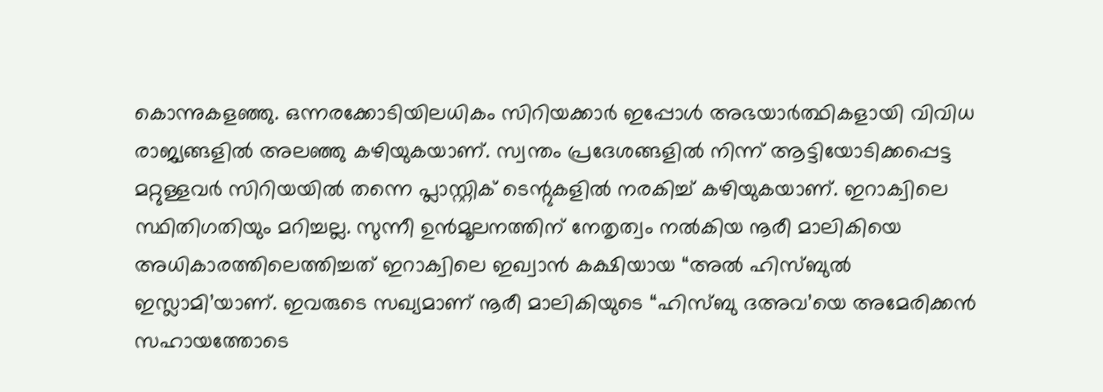കൊന്നുകളഞ്ഞു. ഒന്നരക്കോടിയിലധികം സിറിയക്കാർ ഇപ്പോൾ അഭയാർത്ഥികളായി വിവിധ രാജ്യങ്ങളിൽ അലഞ്ഞു കഴിയുകയാണ്. സ്വന്തം പ്രദേശങ്ങളിൽ നിന്ന് ആട്ടിയോടിക്കപ്പെട്ട മറ്റുള്ളവർ സിറിയയിൽ തന്നെ പ്ലാസ്റ്റിക് ടെന്റുകളിൽ നരകിച്ച് കഴിയുകയാണ്. ഇറാക്വിലെ സ്ഥിതിഗതിയും മറിച്ചല്ല. സുന്നീ ഉൻമൂലനത്തിന് നേതൃത്വം നൽകിയ നൂരീ മാലികിയെ അധികാരത്തിലെത്തിച്ചത് ഇറാക്വിലെ ഇഖ്വാൻ കക്ഷിയായ “അൽ ഹിസ്ബുൽ ഇസ്ലാമി’യാണ്. ഇവരുടെ സഖ്യമാണ് നൂരീ മാലികിയുടെ “ഹിസ്ബു ദഅവ’യെ അമേരിക്കൻ സഹായത്തോടെ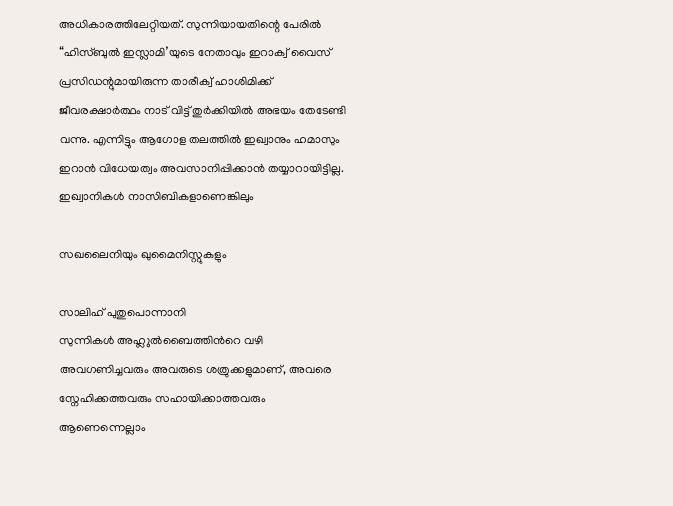അധികാരത്തിലേറ്റിയത്. സുന്നിയായതിന്റെ പേരിൽ “ഹിസ്ബുൽ ഇസ്ലാമി’യുടെ നേതാവും ഇറാക്വ് വൈസ് പ്രസിഡന്റുമായിരുന്ന താരീക്വ് ഹാശിമിക്ക് ജീവരക്ഷാർത്ഥം നാട് വിട്ട് തുർക്കിയിൽ അഭയം തേടേണ്ടി വന്നു. എന്നിട്ടും ആഗോള തലത്തിൽ ഇഖ്വാനും ഹമാസും ഇറാൻ വിധേയത്വം അവസാനിപ്പിക്കാൻ തയ്യാറായിട്ടില്ല.
ഇഖ്വാനികൾ നാസിബികളാണെങ്കിലും

സഖലൈനിയും ഖുമൈനിസ്റ്റുകളും

സാലിഹ് പുതുപൊന്നാനി
സുന്നികള്‍ അഹ്ലുല്‍ബൈത്തിന്‍റെ വഴി അവഗണിച്ചവരും അവരുടെ ശത്രുക്കളുമാണ്, അവരെ സ്നേഹിക്കത്തവരും സഹായിക്കാത്തവരും ആണെന്നെല്ലാം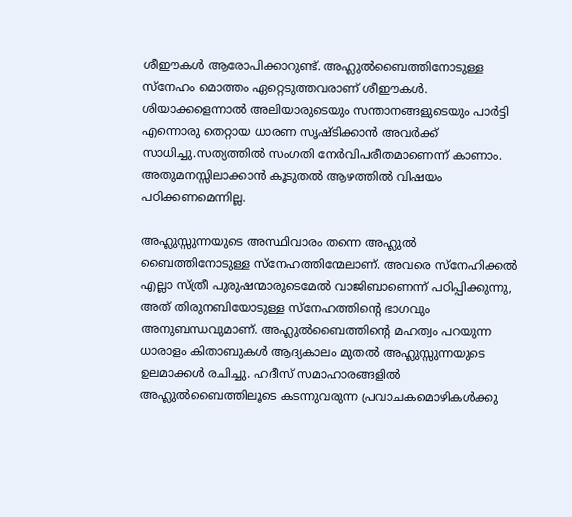ശീഈകള്‍ ആരോപിക്കാറുണ്ട്. അഹ്ലുല്‍ബൈത്തിനോടുള്ള സ്നേഹം മൊത്തം ഏറ്റെടുത്തവരാണ് ശീഈകള്‍. ശിയാക്കളെന്നാല്‍ അലിയാരുടെയും സന്താനങ്ങളുടെയും പാര്‍ട്ടി എന്നൊരു തെറ്റായ ധാരണ സൃഷ്ടിക്കാന്‍ അവര്‍ക്ക് സാധിച്ചു.സത്യത്തില്‍ സംഗതി നേര്‍വിപരീതമാണെന്ന് കാണാം. അതുമനസ്സിലാക്കാന്‍ കൂടുതല്‍ ആഴത്തില്‍ വിഷയം പഠിക്കണമെന്നില്ല.

അഹ്ലുസ്സുന്നയുടെ അസ്ഥിവാരം തന്നെ അഹ്ലുല്‍ ബൈത്തിനോടുള്ള സ്നേഹത്തിന്മേലാണ്. അവരെ സ്നേഹിക്കല്‍ എല്ലാ സ്ത്രീ പുരുഷന്മാരുടെമേല്‍ വാജിബാണെന്ന് പഠിപ്പിക്കുന്നു, അത് തിരുനബിയോടുള്ള സ്നേഹത്തിന്‍റെ ഭാഗവും അനുബന്ധവുമാണ്. അഹ്ലുല്‍ബൈത്തിന്‍റെ മഹത്വം പറയുന്ന ധാരാളം കിതാബുകള്‍ ആദ്യകാലം മുതല്‍ അഹ്ലുസ്സുന്നയുടെ ഉലമാക്കള്‍ രചിച്ചു. ഹദീസ് സമാഹാരങ്ങളില്‍ അഹ്ലുല്‍ബൈത്തിലൂടെ കടന്നുവരുന്ന പ്രവാചകമൊഴികള്‍ക്കു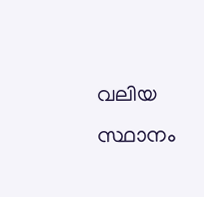വലിയ സ്ഥാനം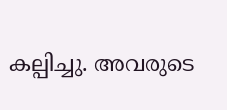കല്പിച്ചു. അവരുടെ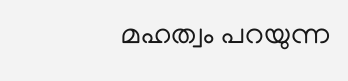മഹത്വം പറയുന്ന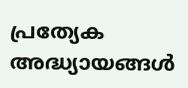പ്രത്യേക അദ്ധ്യായങ്ങള്‍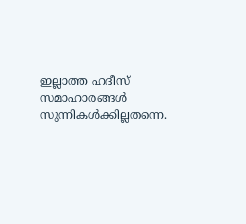ഇല്ലാത്ത ഹദീസ് സമാഹാരങ്ങള്‍ സുന്നികള്‍ക്കില്ലതന്നെ.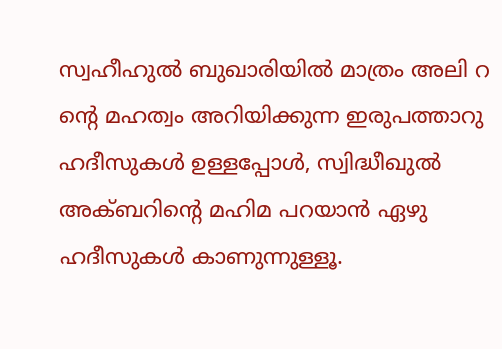സ്വഹീഹുല്‍ ബുഖാരിയില്‍ മാത്രം അലി റ ന്‍റെ മഹത്വം അറിയിക്കുന്ന ഇരുപത്താറു ഹദീസുകള്‍ ഉള്ളപ്പോള്‍, സ്വിദ്ധീഖുല്‍ അക്ബറിന്റെ മഹിമ പറയാന്‍ ഏഴു ഹദീസുകള്‍ കാണുന്നുള്ളൂ.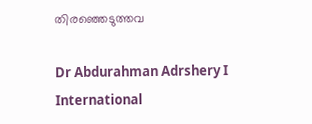തിരഞ്ഞെടുത്തവ

Dr Abdurahman Adrshery I International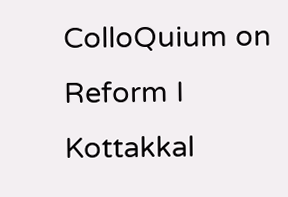ColloQuium on Reform I Kottakkal